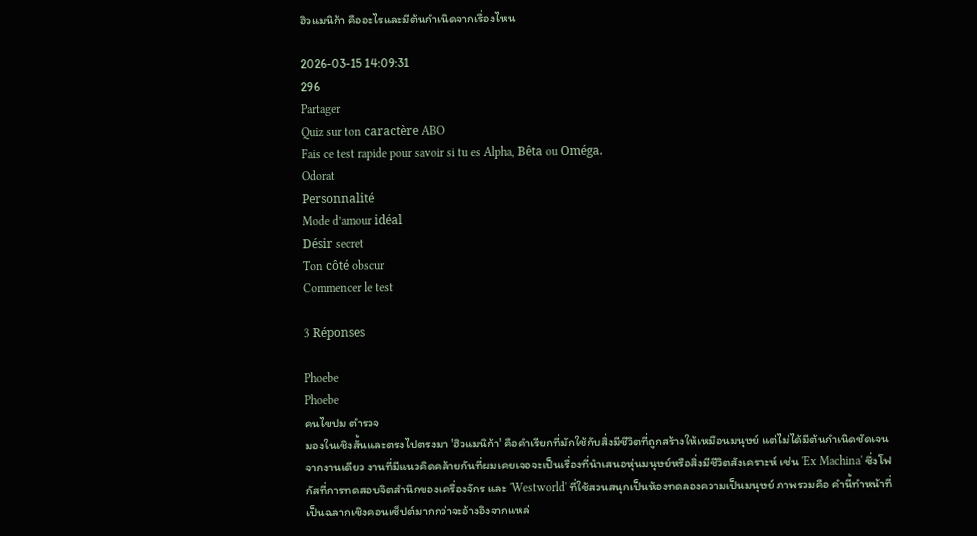ฮิวแมนิก้า คืออะไรและมีต้นกำเนิดจากเรื่องไหน

2026-03-15 14:09:31
296
Partager
Quiz sur ton caractère ABO
Fais ce test rapide pour savoir si tu es Alpha, Bêta ou Oméga.
Odorat
Personnalité
Mode d’amour idéal
Désir secret
Ton côté obscur
Commencer le test

3 Réponses

Phoebe
Phoebe
คนไขปม ตำรวจ
มองในเชิงสั้นและตรงไปตรงมา 'ฮิวแมนิก้า' คือคำเรียกที่มักใช้กับสิ่งมีชีวิตที่ถูกสร้างให้เหมือนมนุษย์ แต่ไม่ได้มีต้นกำเนิดชัดเจนจากงานเดียว งานที่มีแนวคิดคล้ายกันที่ผมเคยเจอจะเป็นเรื่องที่นำเสนอหุ่นมนุษย์หรือสิ่งมีชีวิตสังเคราะห์ เช่น 'Ex Machina' ซึ่งโฟกัสที่การทดสอบจิตสำนึกของเครื่องจักร และ 'Westworld' ที่ใช้สวนสนุกเป็นห้องทดลองความเป็นมนุษย์ ภาพรวมคือ คำนี้ทำหน้าที่เป็นฉลากเชิงคอนเซ็ปต์มากกว่าจะอ้างอิงจากแหล่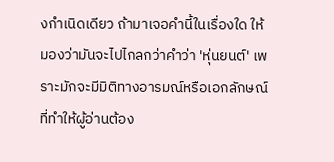งกำเนิดเดียว ถ้ามาเจอคำนี้ในเรื่องใด ให้มองว่ามันจะไปไกลกว่าคำว่า 'หุ่นยนต์' เพราะมักจะมีมิติทางอารมณ์หรือเอกลักษณ์ที่ทำให้ผู้อ่านต้อง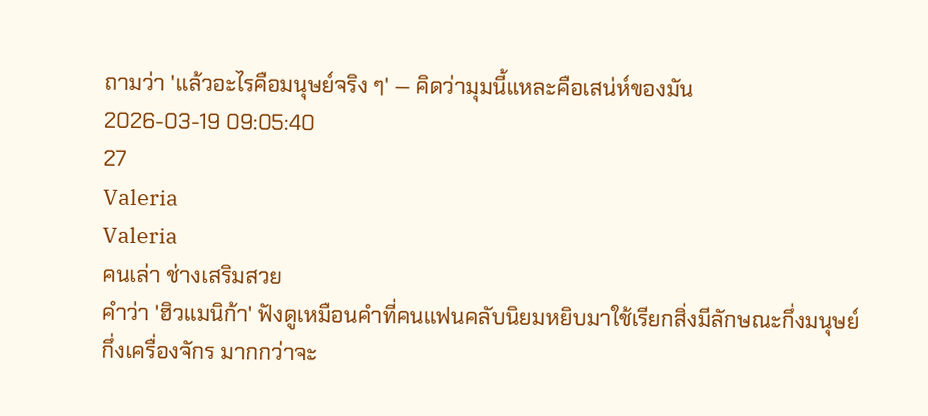ถามว่า 'แล้วอะไรคือมนุษย์จริง ๆ' — คิดว่ามุมนี้แหละคือเสน่ห์ของมัน
2026-03-19 09:05:40
27
Valeria
Valeria
คนเล่า ช่างเสริมสวย
คำว่า 'ฮิวแมนิก้า' ฟังดูเหมือนคำที่คนแฟนคลับนิยมหยิบมาใช้เรียกสิ่งมีลักษณะกึ่งมนุษย์กึ่งเครื่องจักร มากกว่าจะ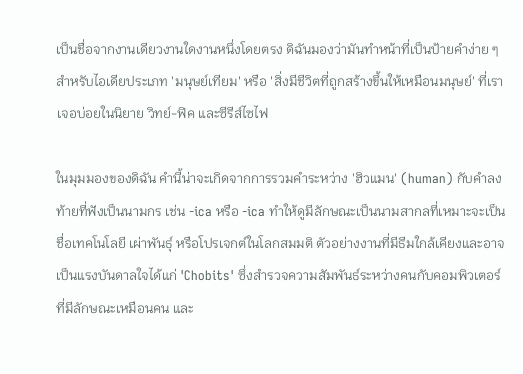เป็นชื่อจากงานเดียวงานใดงานหนึ่งโดยตรง ดิฉันมองว่ามันทำหน้าที่เป็นป้ายคำง่าย ๆ สำหรับไอเดียประเภท 'มนุษย์เทียม' หรือ 'สิ่งมีชีวิตที่ถูกสร้างขึ้นให้เหมือนมนุษย์' ที่เราเจอบ่อยในนิยาย วิทย์-ฟิค และซีรีส์ไซไฟ

ในมุมมองของดิฉัน คำนี้น่าจะเกิดจากการรวมคำระหว่าง 'ฮิวแมน' (human) กับคำลงท้ายที่ฟังเป็นนามกร เช่น -ica หรือ -ica ทำให้ดูมีลักษณะเป็นนามสากลที่เหมาะจะเป็นชื่อเทคโนโลยี เผ่าพันธุ์ หรือโปรเจกต์ในโลกสมมติ ตัวอย่างงานที่มีธีมใกล้เคียงและอาจเป็นแรงบันดาลใจได้แก่ 'Chobits' ซึ่งสำรวจความสัมพันธ์ระหว่างคนกับคอมพิวเตอร์ที่มีลักษณะเหมือนคน และ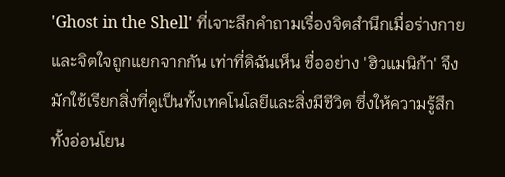'Ghost in the Shell' ที่เจาะลึกคำถามเรื่องจิตสำนึกเมื่อร่างกายและจิตใจถูกแยกจากกัน เท่าที่ดิฉันเห็น ชื่ออย่าง 'ฮิวแมนิก้า' จึงมักใช้เรียกสิ่งที่ดูเป็นทั้งเทคโนโลยีและสิ่งมีชีวิต ซึ่งให้ความรู้สึกทั้งอ่อนโยน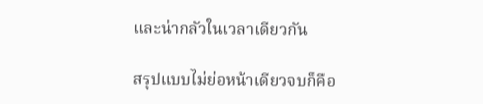และน่ากลัวในเวลาเดียวกัน

สรุปแบบไม่ย่อหน้าเดียวจบก็คือ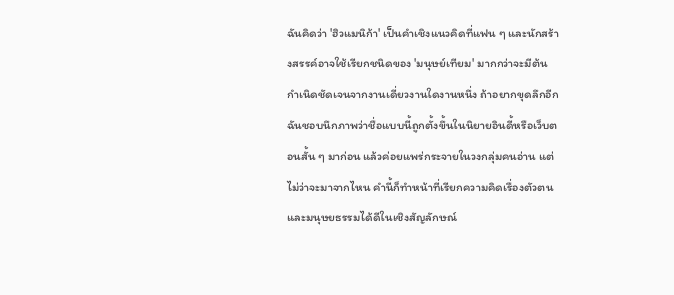ฉันคิดว่า 'ฮิวแมนิก้า' เป็นคำเชิงแนวคิดที่แฟน ๆ และนักสร้างสรรค์อาจใช้เรียกชนิดของ 'มนุษย์เทียม' มากกว่าจะมีต้นกำเนิดชัดเจนจากงานเดี่ยวงานใดงานหนึ่ง ถ้าอยากขุดลึกอีก ฉันชอบนึกภาพว่าชื่อแบบนี้ถูกตั้งขึ้นในนิยายอินดี้หรือเว็บตอนสั้น ๆ มาก่อน แล้วค่อยแพร่กระจายในวงกลุ่มคนอ่าน แต่ไม่ว่าจะมาจากไหน คำนี้ก็ทำหน้าที่เรียกความคิดเรื่องตัวตนและมนุษยธรรมได้ดีในเชิงสัญลักษณ์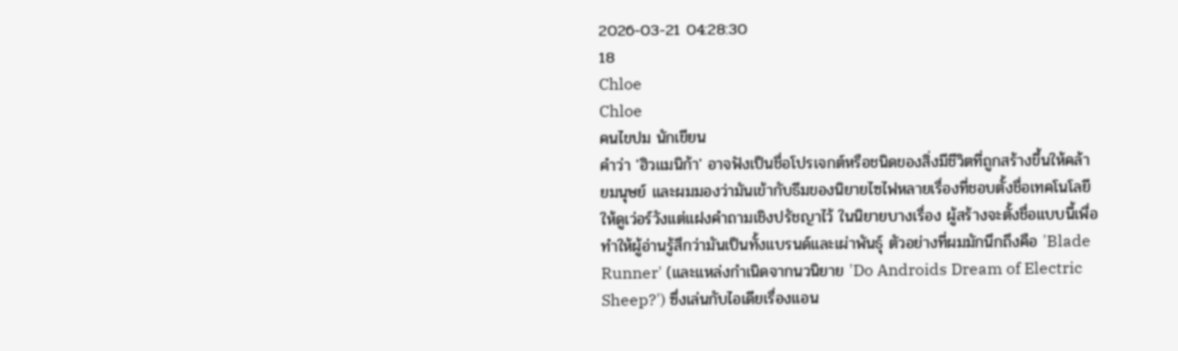2026-03-21 04:28:30
18
Chloe
Chloe
คนไขปม นักเขียน
คำว่า 'ฮิวแมนิก้า' อาจฟังเป็นชื่อโปรเจกต์หรือชนิดของสิ่งมีชีวิตที่ถูกสร้างขึ้นให้คล้ายมนุษย์ และผมมองว่ามันเข้ากับธีมของนิยายไซไฟหลายเรื่องที่ชอบตั้งชื่อเทคโนโลยีให้ดูเว่อร์วังแต่แฝงคำถามเชิงปรัชญาไว้ ในนิยายบางเรื่อง ผู้สร้างจะตั้งชื่อแบบนี้เพื่อทำให้ผู้อ่านรู้สึกว่ามันเป็นทั้งแบรนด์และเผ่าพันธุ์ ตัวอย่างที่ผมมักนึกถึงคือ 'Blade Runner' (และแหล่งกำเนิดจากนวนิยาย 'Do Androids Dream of Electric Sheep?') ซึ่งเล่นกับไอเดียเรื่องแอน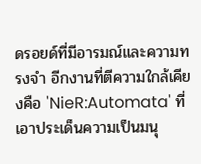ดรอยด์ที่มีอารมณ์และความทรงจำ อีกงานที่ตีความใกล้เคียงคือ 'NieR:Automata' ที่เอาประเด็นความเป็นมนุ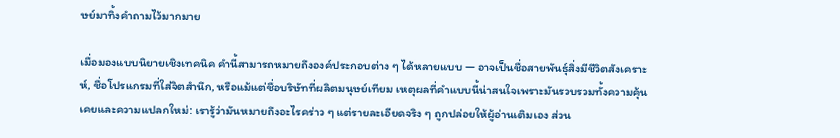ษย์มาทิ้งคำถามไว้มากมาย

เมื่อมองแบบนิยายเชิงเทคนิค คำนี้สามารถหมายถึงองค์ประกอบต่าง ๆ ได้หลายแบบ — อาจเป็นชื่อสายพันธุ์สิ่งมีชีวิตสังเคราะห์, ชื่อโปรแกรมที่ใส่จิตสำนึก, หรือแม้แต่ชื่อบริษัทที่ผลิตมนุษย์เทียม เหตุผลที่คำแบบนี้น่าสนใจเพราะมันรวบรวมทั้งความคุ้นเคยและความแปลกใหม่: เรารู้ว่ามันหมายถึงอะไรคร่าว ๆ แต่รายละเอียดจริง ๆ ถูกปล่อยให้ผู้อ่านเติมเอง ส่วน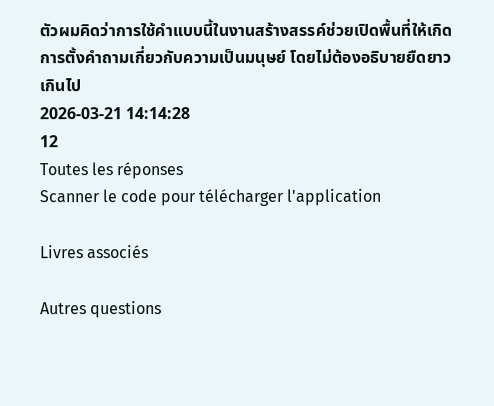ตัวผมคิดว่าการใช้คำแบบนี้ในงานสร้างสรรค์ช่วยเปิดพื้นที่ให้เกิดการตั้งคำถามเกี่ยวกับความเป็นมนุษย์ โดยไม่ต้องอธิบายยืดยาวเกินไป
2026-03-21 14:14:28
12
Toutes les réponses
Scanner le code pour télécharger l'application

Livres associés

Autres questions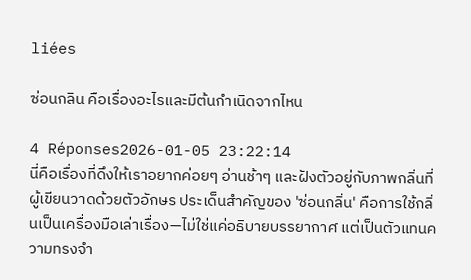liées

ซ่อนกลิน คือเรื่องอะไรและมีต้นกำเนิดจากไหน

4 Réponses2026-01-05 23:22:14
นี่คือเรื่องที่ดึงให้เราอยากค่อยๆ อ่านช้าๆ และฝังตัวอยู่กับภาพกลิ่นที่ผู้เขียนวาดด้วยตัวอักษร ประเด็นสำคัญของ 'ซ่อนกลิ่น' คือการใช้กลิ่นเป็นเครื่องมือเล่าเรื่อง—ไม่ใช่แค่อธิบายบรรยากาศ แต่เป็นตัวแทนความทรงจำ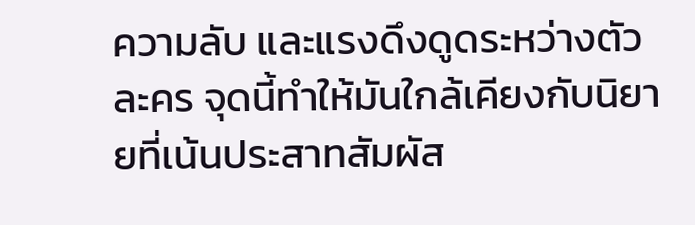ความลับ และแรงดึงดูดระหว่างตัวละคร จุดนี้ทำให้มันใกล้เคียงกับนิยายที่เน้นประสาทสัมผัส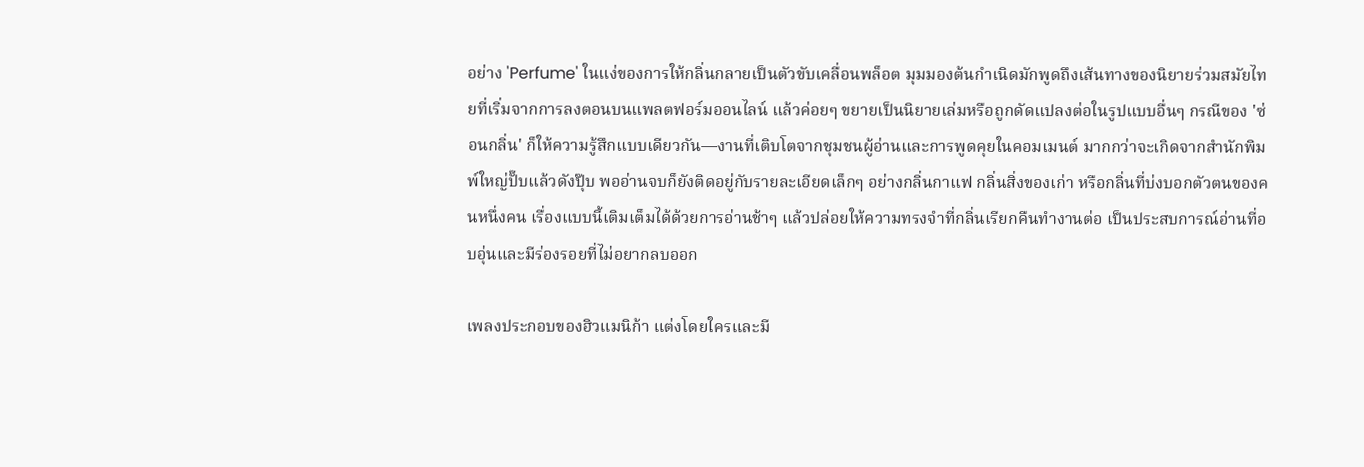อย่าง 'Perfume' ในแง่ของการให้กลิ่นกลายเป็นตัวขับเคลื่อนพล็อต มุมมองต้นกำเนิดมักพูดถึงเส้นทางของนิยายร่วมสมัยไทยที่เริ่มจากการลงตอนบนแพลตฟอร์มออนไลน์ แล้วค่อยๆ ขยายเป็นนิยายเล่มหรือถูกดัดแปลงต่อในรูปแบบอื่นๆ กรณีของ 'ซ่อนกลิ่น' ก็ให้ความรู้สึกแบบเดียวกัน—งานที่เติบโตจากชุมชนผู้อ่านและการพูดคุยในคอมเมนต์ มากกว่าจะเกิดจากสำนักพิมพ์ใหญ่ปั๊บแล้วดังปุ๊บ พออ่านจบก็ยังติดอยู่กับรายละเอียดเล็กๆ อย่างกลิ่นกาแฟ กลิ่นสิ่งของเก่า หรือกลิ่นที่บ่งบอกตัวตนของคนหนึ่งคน เรื่องแบบนี้เติมเต็มได้ด้วยการอ่านช้าๆ แล้วปล่อยให้ความทรงจำที่กลิ่นเรียกคืนทำงานต่อ เป็นประสบการณ์อ่านที่อบอุ่นและมีร่องรอยที่ไม่อยากลบออก

เพลงประกอบของฮิวแมนิก้า แต่งโดยใครและมี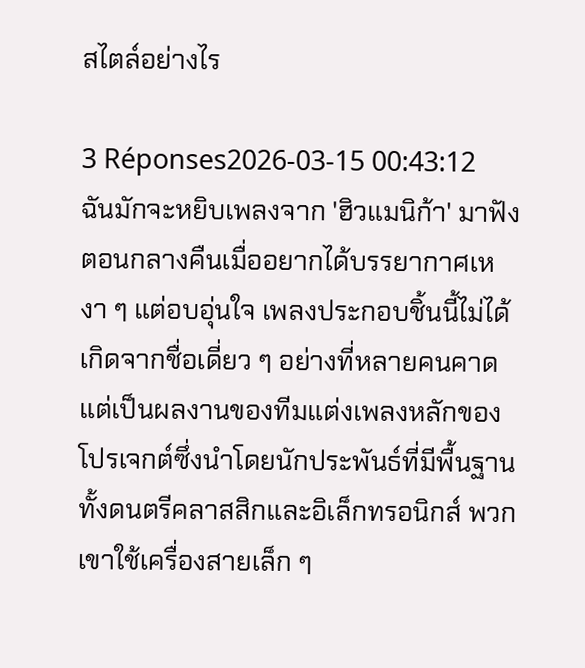สไตล์อย่างไร

3 Réponses2026-03-15 00:43:12
ฉันมักจะหยิบเพลงจาก 'ฮิวแมนิก้า' มาฟังตอนกลางคืนเมื่ออยากได้บรรยากาศเหงา ๆ แต่อบอุ่นใจ เพลงประกอบชิ้นนี้ไม่ได้เกิดจากชื่อเดี่ยว ๆ อย่างที่หลายคนคาด แต่เป็นผลงานของทีมแต่งเพลงหลักของโปรเจกต์ซึ่งนำโดยนักประพันธ์ที่มีพื้นฐานทั้งดนตรีคลาสสิกและอิเล็กทรอนิกส์ พวกเขาใช้เครื่องสายเล็ก ๆ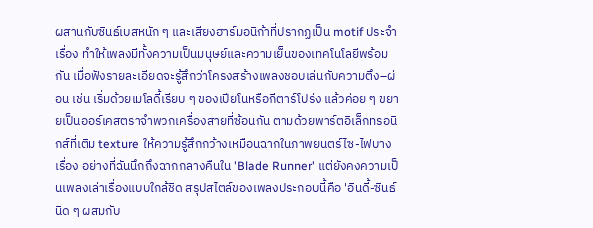ผสานกับซินธ์เบสหนัก ๆ และเสียงฮาร์มอนิก้าที่ปรากฏเป็น motif ประจำเรื่อง ทำให้เพลงมีทั้งความเป็นมนุษย์และความเย็นของเทคโนโลยีพร้อมกัน เมื่อฟังรายละเอียดจะรู้สึกว่าโครงสร้างเพลงชอบเล่นกับความตึง–ผ่อน เช่น เริ่มด้วยเมโลดี้เรียบ ๆ ของเปียโนหรือกีตาร์โปร่ง แล้วค่อย ๆ ขยายเป็นออร์เคสตราจำพวกเครื่องสายที่ซ้อนกัน ตามด้วยพาร์ตอิเล็กทรอนิกส์ที่เติม texture ให้ความรู้สึกกว้างเหมือนฉากในภาพยนตร์ไซ-ไฟบางเรื่อง อย่างที่ฉันนึกถึงฉากกลางคืนใน 'Blade Runner' แต่ยังคงความเป็นเพลงเล่าเรื่องแบบใกล้ชิด สรุปสไตล์ของเพลงประกอบนี้คือ 'อินดี้-ซินธ์นิด ๆ ผสมกับ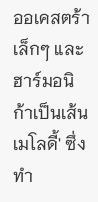ออเคสตร้าเล็กๆ และฮาร์มอนิก้าเป็นเส้นเมโลดี้' ซึ่งทำ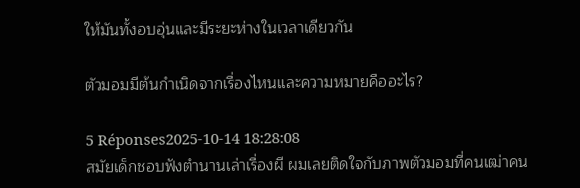ให้มันทั้งอบอุ่นและมีระยะห่างในเวลาเดียวกัน

ตัวมอมมีต้นกำเนิดจากเรื่องไหนและความหมายคืออะไร?

5 Réponses2025-10-14 18:28:08
สมัยเด็กชอบฟังตำนานเล่าเรื่องผี ผมเลยติดใจกับภาพตัวมอมที่คนเฒ่าคน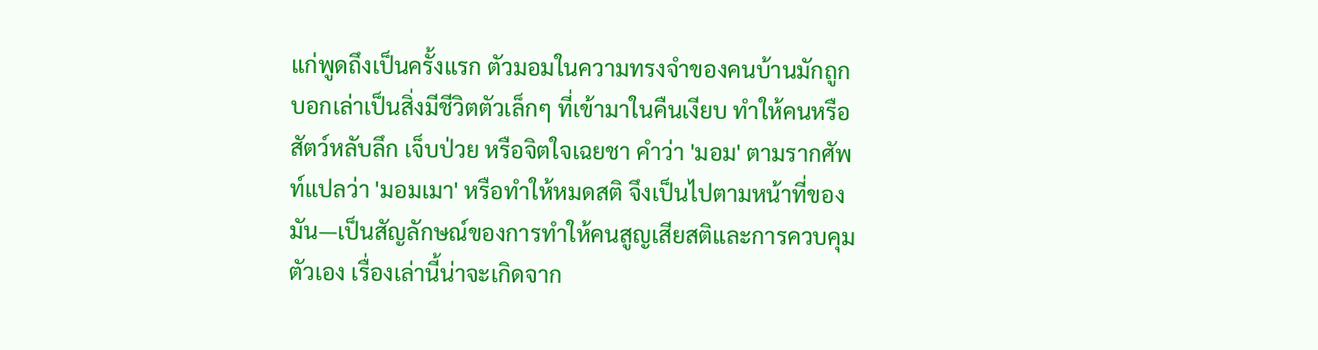แก่พูดถึงเป็นครั้งแรก ตัวมอมในความทรงจำของคนบ้านมักถูกบอกเล่าเป็นสิ่งมีชีวิตตัวเล็กๆ ที่เข้ามาในคืนเงียบ ทำให้คนหรือสัตว์หลับลึก เจ็บป่วย หรือจิตใจเฉยชา คำว่า 'มอม' ตามรากศัพท์แปลว่า 'มอมเมา' หรือทำให้หมดสติ จึงเป็นไปตามหน้าที่ของมัน—เป็นสัญลักษณ์ของการทำให้คนสูญเสียสติและการควบคุมตัวเอง เรื่องเล่านี้น่าจะเกิดจาก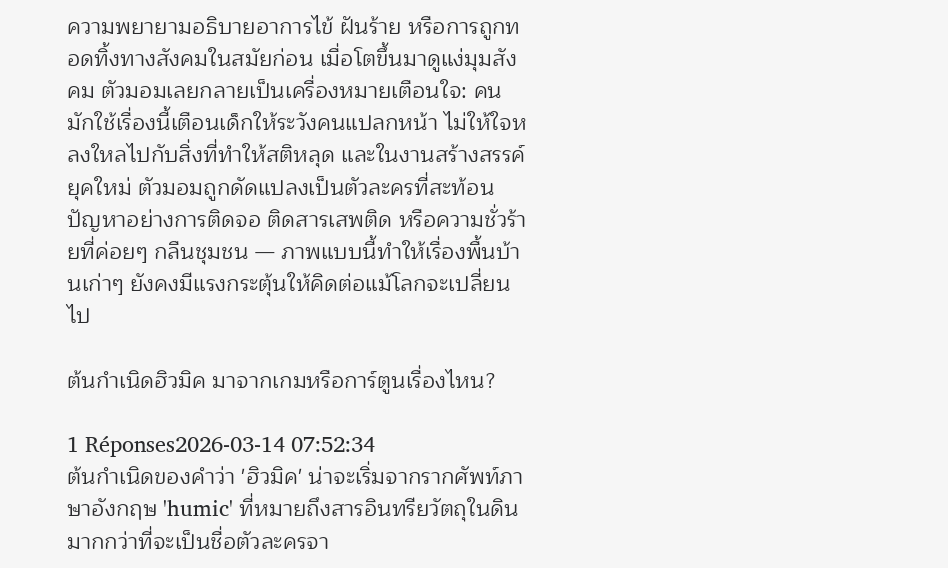ความพยายามอธิบายอาการไข้ ฝันร้าย หรือการถูกทอดทิ้งทางสังคมในสมัยก่อน เมื่อโตขึ้นมาดูแง่มุมสังคม ตัวมอมเลยกลายเป็นเครื่องหมายเตือนใจ: คนมักใช้เรื่องนี้เตือนเด็กให้ระวังคนแปลกหน้า ไม่ให้ใจหลงใหลไปกับสิ่งที่ทำให้สติหลุด และในงานสร้างสรรค์ยุคใหม่ ตัวมอมถูกดัดแปลงเป็นตัวละครที่สะท้อนปัญหาอย่างการติดจอ ติดสารเสพติด หรือความชั่วร้ายที่ค่อยๆ กลืนชุมชน — ภาพแบบนี้ทำให้เรื่องพื้นบ้านเก่าๆ ยังคงมีแรงกระตุ้นให้คิดต่อแม้โลกจะเปลี่ยนไป

ต้นกำเนิดฮิวมิค มาจากเกมหรือการ์ตูนเรื่องไหน?

1 Réponses2026-03-14 07:52:34
ต้นกำเนิดของคำว่า 'ฮิวมิค' น่าจะเริ่มจากรากศัพท์ภาษาอังกฤษ 'humic' ที่หมายถึงสารอินทรียวัตถุในดิน มากกว่าที่จะเป็นชื่อตัวละครจา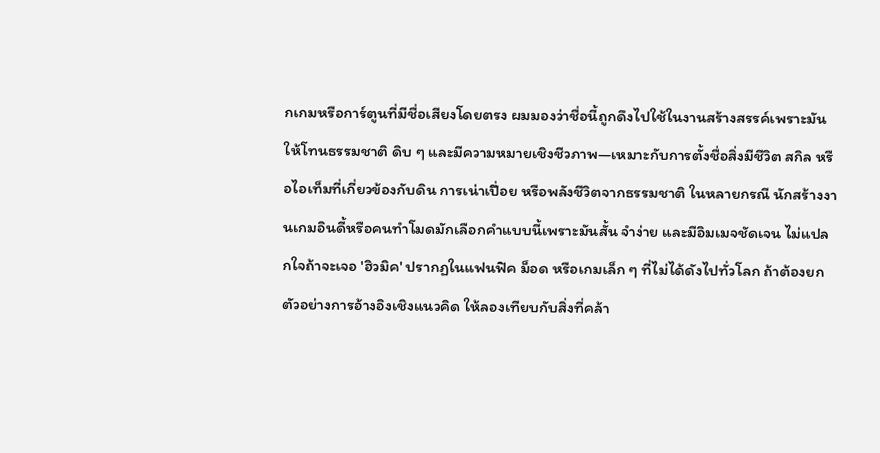กเกมหรือการ์ตูนที่มีชื่อเสียงโดยตรง ผมมองว่าชื่อนี้ถูกดึงไปใช้ในงานสร้างสรรค์เพราะมันให้โทนธรรมชาติ ดิบ ๆ และมีความหมายเชิงชีวภาพ—เหมาะกับการตั้งชื่อสิ่งมีชีวิต สกิล หรือไอเท็มที่เกี่ยวข้องกับดิน การเน่าเปื่อย หรือพลังชีวิตจากธรรมชาติ ในหลายกรณี นักสร้างงานเกมอินดี้หรือคนทำโมดมักเลือกคำแบบนี้เพราะมันสั้น จำง่าย และมีอิมเมจชัดเจน ไม่แปลกใจถ้าจะเจอ 'ฮิวมิค' ปรากฏในแฟนฟิค ม็อด หรือเกมเล็ก ๆ ที่ไม่ได้ดังไปทั่วโลก ถ้าต้องยกตัวอย่างการอ้างอิงเชิงแนวคิด ให้ลองเทียบกับสิ่งที่คล้า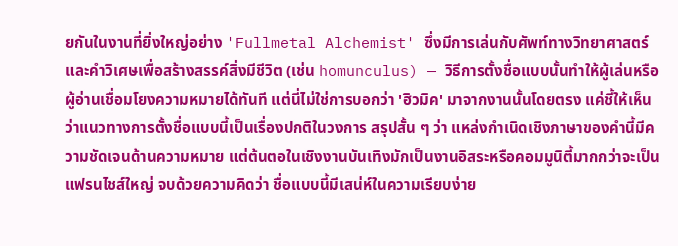ยกันในงานที่ยิ่งใหญ่อย่าง 'Fullmetal Alchemist' ซึ่งมีการเล่นกับศัพท์ทางวิทยาศาสตร์และคำวิเศษเพื่อสร้างสรรค์สิ่งมีชีวิต (เช่น homunculus) — วิธีการตั้งชื่อแบบนั้นทำให้ผู้เล่นหรือผู้อ่านเชื่อมโยงความหมายได้ทันที แต่นี่ไม่ใช่การบอกว่า 'ฮิวมิค' มาจากงานนั้นโดยตรง แค่ชี้ให้เห็นว่าแนวทางการตั้งชื่อแบบนี้เป็นเรื่องปกติในวงการ สรุปสั้น ๆ ว่า แหล่งกำเนิดเชิงภาษาของคำนี้มีความชัดเจนด้านความหมาย แต่ต้นตอในเชิงงานบันเทิงมักเป็นงานอิสระหรือคอมมูนิตี้มากกว่าจะเป็นแฟรนไชส์ใหญ่ จบด้วยความคิดว่า ชื่อแบบนี้มีเสน่ห์ในความเรียบง่าย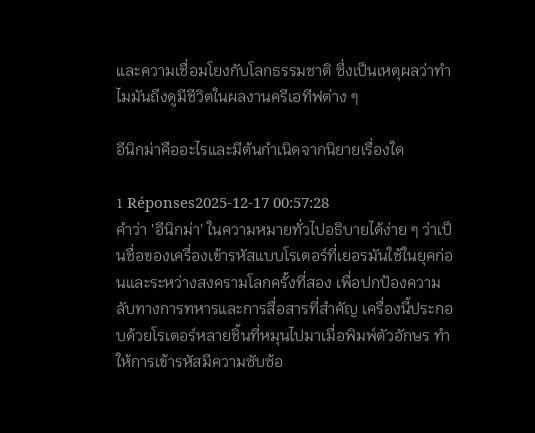และความเชื่อมโยงกับโลกธรรมชาติ ซึ่งเป็นเหตุผลว่าทำไมมันถึงดูมีชีวิตในผลงานครีเอทีฟต่าง ๆ

อีนิกม่าคืออะไรและมีต้นกำเนิดจากนิยายเรื่องใด

1 Réponses2025-12-17 00:57:28
คำว่า 'อีนิกม่า' ในความหมายทั่วไปอธิบายได้ง่าย ๆ ว่าเป็นชื่อของเครื่องเข้ารหัสแบบโรเตอร์ที่เยอรมันใช้ในยุคก่อนและระหว่างสงครามโลกครั้งที่สอง เพื่อปกป้องความลับทางการทหารและการสื่อสารที่สำคัญ เครื่องนี้ประกอบด้วยโรเตอร์หลายชิ้นที่หมุนไปมาเมื่อพิมพ์ตัวอักษร ทำให้การเข้ารหัสมีความซับซ้อ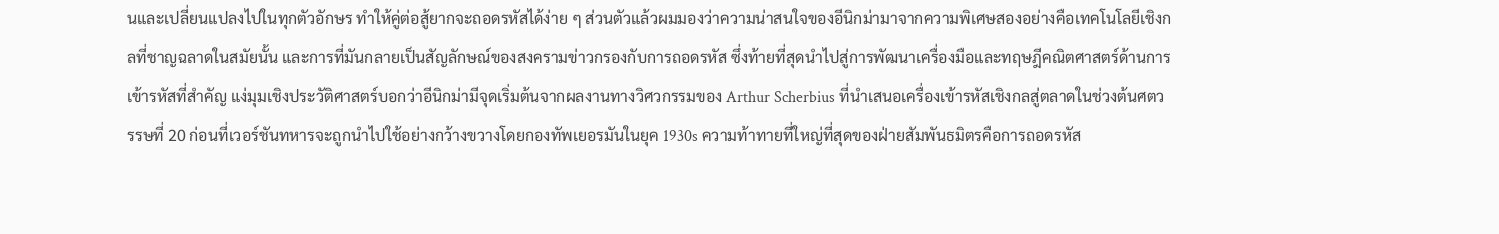นและเปลี่ยนแปลงไปในทุกตัวอักษร ทำให้คู่ต่อสู้ยากจะถอดรหัสได้ง่าย ๆ ส่วนตัวแล้วผมมองว่าความน่าสนใจของอีนิกม่ามาจากความพิเศษสองอย่างคือเทคโนโลยีเชิงกลที่ชาญฉลาดในสมัยนั้น และการที่มันกลายเป็นสัญลักษณ์ของสงครามข่าวกรองกับการถอดรหัส ซึ่งท้ายที่สุดนำไปสู่การพัฒนาเครื่องมือและทฤษฎีคณิตศาสตร์ด้านการเข้ารหัสที่สำคัญ แง่มุมเชิงประวัติศาสตร์บอกว่าอีนิกม่ามีจุดเริ่มต้นจากผลงานทางวิศวกรรมของ Arthur Scherbius ที่นำเสนอเครื่องเข้ารหัสเชิงกลสู่ตลาดในช่วงต้นศตวรรษที่ 20 ก่อนที่เวอร์ชันทหารจะถูกนำไปใช้อย่างกว้างขวางโดยกองทัพเยอรมันในยุค 1930s ความท้าทายที่ใหญ่ที่สุดของฝ่ายสัมพันธมิตรคือการถอดรหัส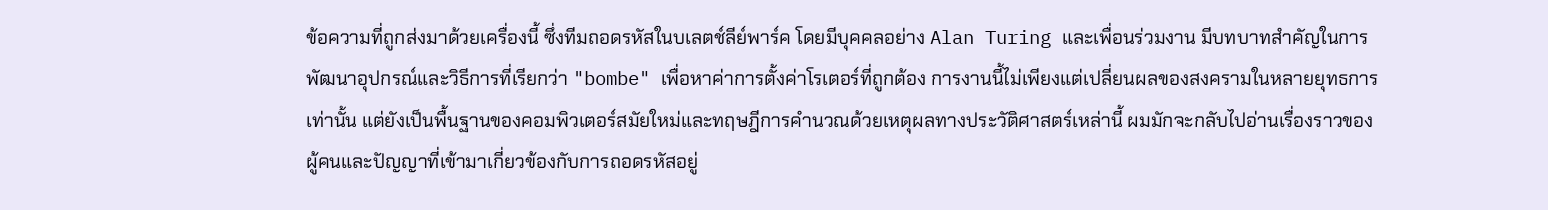ข้อความที่ถูกส่งมาด้วยเครื่องนี้ ซึ่งทีมถอดรหัสในบเลตช์ลีย์พาร์ค โดยมีบุคคลอย่าง Alan Turing และเพื่อนร่วมงาน มีบทบาทสำคัญในการพัฒนาอุปกรณ์และวิธีการที่เรียกว่า "bombe" เพื่อหาค่าการตั้งค่าโรเตอร์ที่ถูกต้อง การงานนี้ไม่เพียงแต่เปลี่ยนผลของสงครามในหลายยุทธการเท่านั้น แต่ยังเป็นพื้นฐานของคอมพิวเตอร์สมัยใหม่และทฤษฎีการคำนวณด้วยเหตุผลทางประวัติศาสตร์เหล่านี้ ผมมักจะกลับไปอ่านเรื่องราวของผู้คนและปัญญาที่เข้ามาเกี่ยวข้องกับการถอดรหัสอยู่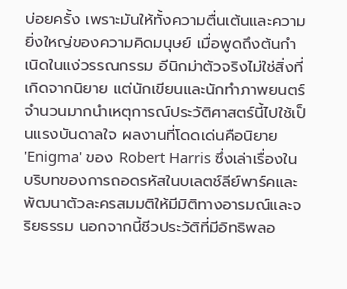บ่อยครั้ง เพราะมันให้ทั้งความตื่นเต้นและความยิ่งใหญ่ของความคิดมนุษย์ เมื่อพูดถึงต้นกำเนิดในแง่วรรณกรรม อีนิกม่าตัวจริงไม่ใช่สิ่งที่เกิดจากนิยาย แต่นักเขียนและนักทำภาพยนตร์จำนวนมากนำเหตุการณ์ประวัติศาสตร์นี้ไปใช้เป็นแรงบันดาลใจ ผลงานที่โดดเด่นคือนิยาย 'Enigma' ของ Robert Harris ซึ่งเล่าเรื่องในบริบทของการถอดรหัสในบเลตช์ลีย์พาร์คและพัฒนาตัวละครสมมติให้มีมิติทางอารมณ์และจริยธรรม นอกจากนี้ชีวประวัติที่มีอิทธิพลอ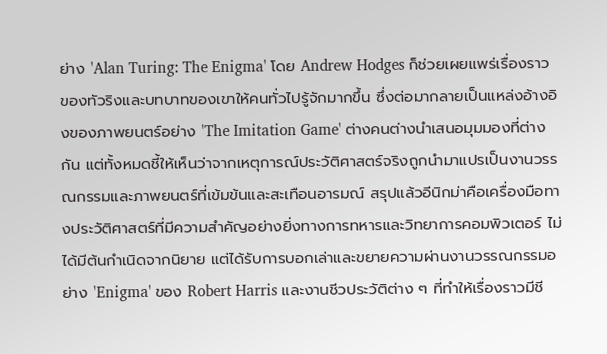ย่าง 'Alan Turing: The Enigma' โดย Andrew Hodges ก็ช่วยเผยแพร่เรื่องราวของทัวริงและบทบาทของเขาให้คนทั่วไปรู้จักมากขึ้น ซึ่งต่อมากลายเป็นแหล่งอ้างอิงของภาพยนตร์อย่าง 'The Imitation Game' ต่างคนต่างนำเสนอมุมมองที่ต่างกัน แต่ทั้งหมดชี้ให้เห็นว่าจากเหตุการณ์ประวัติศาสตร์จริงถูกนำมาแปรเป็นงานวรรณกรรมและภาพยนตร์ที่เข้มข้นและสะเทือนอารมณ์ สรุปแล้วอีนิกม่าคือเครื่องมือทางประวัติศาสตร์ที่มีความสำคัญอย่างยิ่งทางการทหารและวิทยาการคอมพิวเตอร์ ไม่ได้มีต้นกำเนิดจากนิยาย แต่ได้รับการบอกเล่าและขยายความผ่านงานวรรณกรรมอย่าง 'Enigma' ของ Robert Harris และงานชีวประวัติต่าง ๆ ที่ทำให้เรื่องราวมีชี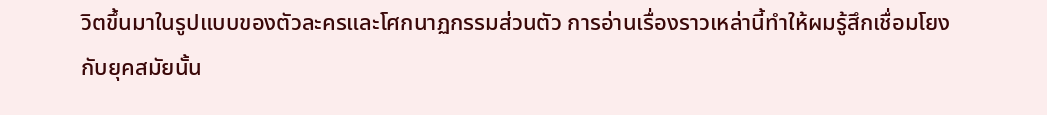วิตขึ้นมาในรูปแบบของตัวละครและโศกนาฏกรรมส่วนตัว การอ่านเรื่องราวเหล่านี้ทำให้ผมรู้สึกเชื่อมโยงกับยุคสมัยนั้น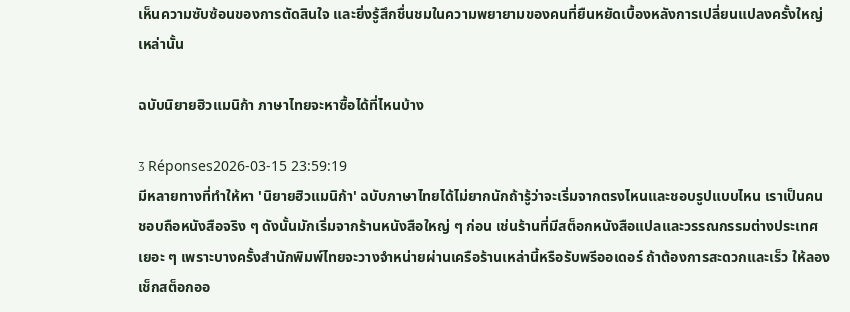เห็นความซับซ้อนของการตัดสินใจ และยิ่งรู้สึกชื่นชมในความพยายามของคนที่ยืนหยัดเบื้องหลังการเปลี่ยนแปลงครั้งใหญ่เหล่านั้น

ฉบับนิยายฮิวแมนิก้า ภาษาไทยจะหาซื้อได้ที่ไหนบ้าง

3 Réponses2026-03-15 23:59:19
มีหลายทางที่ทำให้หา 'นิยายฮิวแมนิก้า' ฉบับภาษาไทยได้ไม่ยากนักถ้ารู้ว่าจะเริ่มจากตรงไหนและชอบรูปแบบไหน เราเป็นคนชอบถือหนังสือจริง ๆ ดังนั้นมักเริ่มจากร้านหนังสือใหญ่ ๆ ก่อน เช่นร้านที่มีสต็อกหนังสือแปลและวรรณกรรมต่างประเทศเยอะ ๆ เพราะบางครั้งสำนักพิมพ์ไทยจะวางจำหน่ายผ่านเครือร้านเหล่านี้หรือรับพรีออเดอร์ ถ้าต้องการสะดวกและเร็ว ให้ลองเช็กสต็อกออ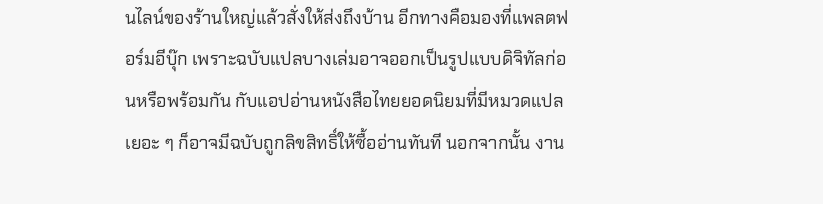นไลน์ของร้านใหญ่แล้วสั่งให้ส่งถึงบ้าน อีกทางคือมองที่แพลตฟอร์มอีบุ๊ก เพราะฉบับแปลบางเล่มอาจออกเป็นรูปแบบดิจิทัลก่อนหรือพร้อมกัน กับแอปอ่านหนังสือไทยยอดนิยมที่มีหมวดแปลเยอะ ๆ ก็อาจมีฉบับถูกลิขสิทธิ์ให้ซื้ออ่านทันที นอกจากนั้น งาน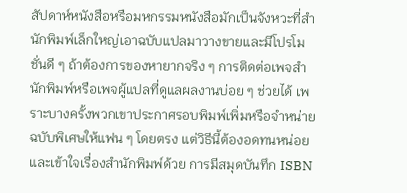สัปดาห์หนังสือหรือมหกรรมหนังสือมักเป็นจังหวะที่สำนักพิมพ์เล็กใหญ่เอาฉบับแปลมาวางขายและมีโปรโมชั่นดี ๆ ถ้าต้องการของหายากจริง ๆ การติดต่อเพจสำนักพิมพ์หรือเพจผู้แปลที่ดูแลผลงานบ่อย ๆ ช่วยได้ เพราะบางครั้งพวกเขาประกาศรอบพิมพ์เพิ่มหรือจำหน่ายฉบับพิเศษให้แฟน ๆ โดยตรง แต่วิธีนี้ต้องอดทนหน่อยและเข้าใจเรื่องสำนักพิมพ์ด้วย การมีสมุดบันทึก ISBN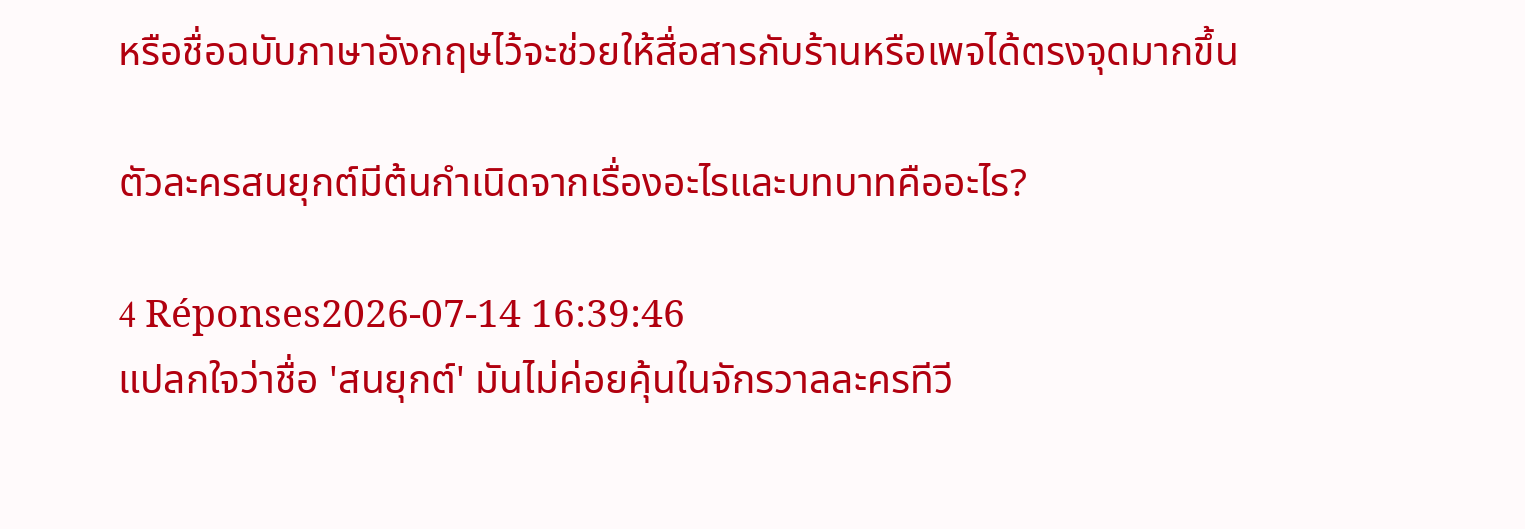หรือชื่อฉบับภาษาอังกฤษไว้จะช่วยให้สื่อสารกับร้านหรือเพจได้ตรงจุดมากขึ้น

ตัวละครสนยุกต์มีต้นกำเนิดจากเรื่องอะไรและบทบาทคืออะไร?

4 Réponses2026-07-14 16:39:46
แปลกใจว่าชื่อ 'สนยุกต์' มันไม่ค่อยคุ้นในจักรวาลละครทีวี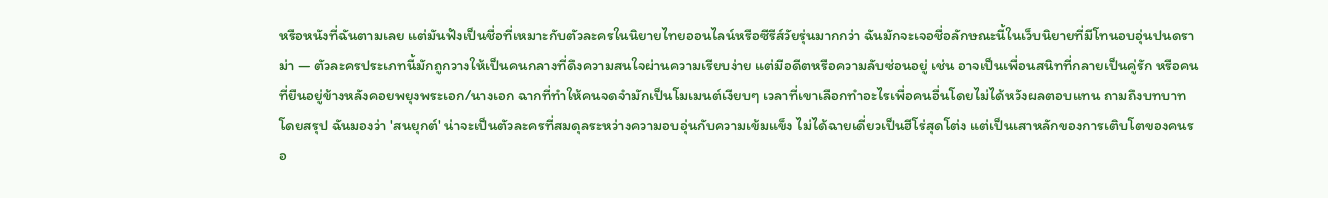หรือหนังที่ฉันตามเลย แต่มันฟังเป็นชื่อที่เหมาะกับตัวละครในนิยายไทยออนไลน์หรือซีรีส์วัยรุ่นมากกว่า ฉันมักจะเจอชื่อลักษณะนี้ในเว็บนิยายที่มีโทนอบอุ่นปนดราม่า — ตัวละครประเภทนี้มักถูกวางให้เป็นคนกลางที่ดึงความสนใจผ่านความเรียบง่าย แต่มีอดีตหรือความลับซ่อนอยู่ เช่น อาจเป็นเพื่อนสนิทที่กลายเป็นคู่รัก หรือคนที่ยืนอยู่ข้างหลังคอยพยุงพระเอก/นางเอก ฉากที่ทำให้คนจดจำมักเป็นโมเมนต์เงียบๆ เวลาที่เขาเลือกทำอะไรเพื่อคนอื่นโดยไม่ได้หวังผลตอบแทน ถามถึงบทบาทโดยสรุป ฉันมองว่า 'สนยุกต์' น่าจะเป็นตัวละครที่สมดุลระหว่างความอบอุ่นกับความเข้มแข็ง ไม่ได้ฉายเดี่ยวเป็นฮีโร่สุดโต่ง แต่เป็นเสาหลักของการเติบโตของคนรอ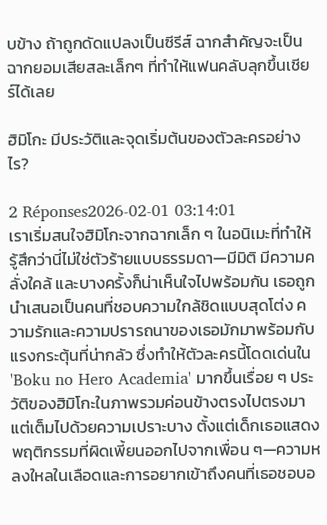บข้าง ถ้าถูกดัดแปลงเป็นซีรีส์ ฉากสำคัญจะเป็นฉากยอมเสียสละเล็กๆ ที่ทำให้แฟนคลับลุกขึ้นเชียร์ได้เลย

ฮิมิโกะ มีประวัติและจุดเริ่มต้นของตัวละครอย่างไร?

2 Réponses2026-02-01 03:14:01
เราเริ่มสนใจฮิมิโกะจากฉากเล็ก ๆ ในอนิเมะที่ทำให้รู้สึกว่านี่ไม่ใช่ตัวร้ายแบบธรรมดา—มีมิติ มีความคลั่งใคล้ และบางครั้งก็น่าเห็นใจไปพร้อมกัน เธอถูกนำเสนอเป็นคนที่ชอบความใกล้ชิดแบบสุดโต่ง ความรักและความปรารถนาของเธอมักมาพร้อมกับแรงกระตุ้นที่น่ากลัว ซึ่งทำให้ตัวละครนี้โดดเด่นใน 'Boku no Hero Academia' มากขึ้นเรื่อย ๆ ประวัติของฮิมิโกะในภาพรวมค่อนข้างตรงไปตรงมาแต่เต็มไปด้วยความเปราะบาง ตั้งแต่เด็กเธอแสดงพฤติกรรมที่ผิดเพี้ยนออกไปจากเพื่อน ๆ—ความหลงใหลในเลือดและการอยากเข้าถึงคนที่เธอชอบอ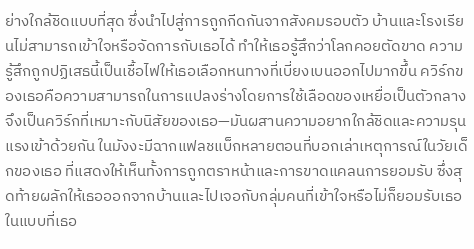ย่างใกล้ชิดแบบที่สุด ซึ่งนำไปสู่การถูกกีดกันจากสังคมรอบตัว บ้านและโรงเรียนไม่สามารถเข้าใจหรือจัดการกับเธอได้ ทำให้เธอรู้สึกว่าโลกคอยตัดขาด ความรู้สึกถูกปฏิเสธนี้เป็นเชื้อไฟให้เธอเลือกหนทางที่เบี่ยงเบนออกไปมากขึ้น ควิร์กของเธอคือความสามารถในการแปลงร่างโดยการใช้เลือดของเหยื่อเป็นตัวกลาง จึงเป็นควิร์กที่เหมาะกับนิสัยของเธอ—มันผสานความอยากใกล้ชิดและความรุนแรงเข้าด้วยกัน ในมังงะมีฉากแฟลชแบ็กหลายตอนที่บอกเล่าเหตุการณ์ในวัยเด็กของเธอ ที่แสดงให้เห็นทั้งการถูกตราหน้าและการขาดแคลนการยอมรับ ซึ่งสุดท้ายผลักให้เธอออกจากบ้านและไปเจอกับกลุ่มคนที่เข้าใจหรือไม่ก็ยอมรับเธอในแบบที่เธอ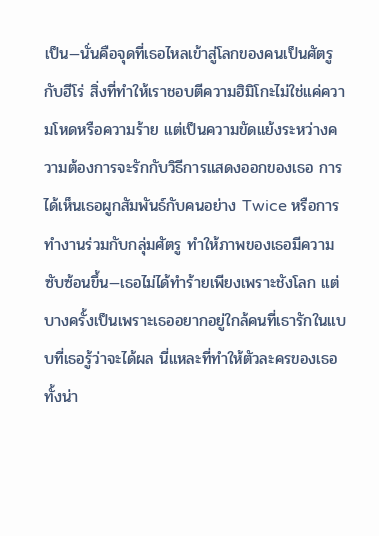เป็น—นั่นคือจุดที่เธอไหลเข้าสู่โลกของคนเป็นศัตรูกับฮีโร่ สิ่งที่ทำให้เราชอบตีความฮิมิโกะไม่ใช่แค่ความโหดหรือความร้าย แต่เป็นความขัดแย้งระหว่างความต้องการจะรักกับวิธีการแสดงออกของเธอ การได้เห็นเธอผูกสัมพันธ์กับคนอย่าง Twice หรือการทำงานร่วมกับกลุ่มศัตรู ทำให้ภาพของเธอมีความซับซ้อนขึ้น—เธอไม่ได้ทำร้ายเพียงเพราะชังโลก แต่บางครั้งเป็นเพราะเธออยากอยู่ใกล้คนที่เธารักในแบบที่เธอรู้ว่าจะได้ผล นี่แหละที่ทำให้ตัวละครของเธอทั้งน่า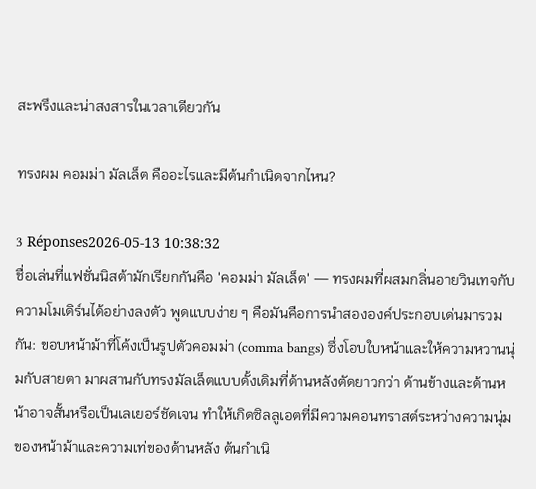สะพรึงและน่าสงสารในเวลาเดียวกัน

ทรงผม คอมม่า มัลเล็ต คืออะไรและมีต้นกำเนิดจากไหน?

3 Réponses2026-05-13 10:38:32
ชื่อเล่นที่แฟชั่นนิสต้ามักเรียกกันคือ 'คอมม่า มัลเล็ต' — ทรงผมที่ผสมกลิ่นอายวินเทจกับความโมเดิร์นได้อย่างลงตัว พูดแบบง่าย ๆ คือมันคือการนำสององค์ประกอบเด่นมารวมกัน: ขอบหน้าม้าที่โค้งเป็นรูปตัวคอมม่า (comma bangs) ซึ่งโอบใบหน้าและให้ความหวานนุ่มกับสายตา มาผสานกับทรงมัลเล็ตแบบดั้งเดิมที่ด้านหลังตัดยาวกว่า ด้านข้างและด้านหน้าอาจสั้นหรือเป็นเลเยอร์ชัดเจน ทำให้เกิดซิลลูเอตที่มีความคอนทราสต์ระหว่างความนุ่มของหน้าม้าและความเท่ของด้านหลัง ต้นกำเนิ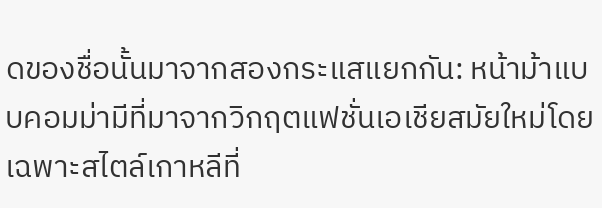ดของชื่อนั้นมาจากสองกระแสแยกกัน: หน้าม้าแบบคอมม่ามีที่มาจากวิกฤตแฟชั่นเอเชียสมัยใหม่โดยเฉพาะสไตล์เกาหลีที่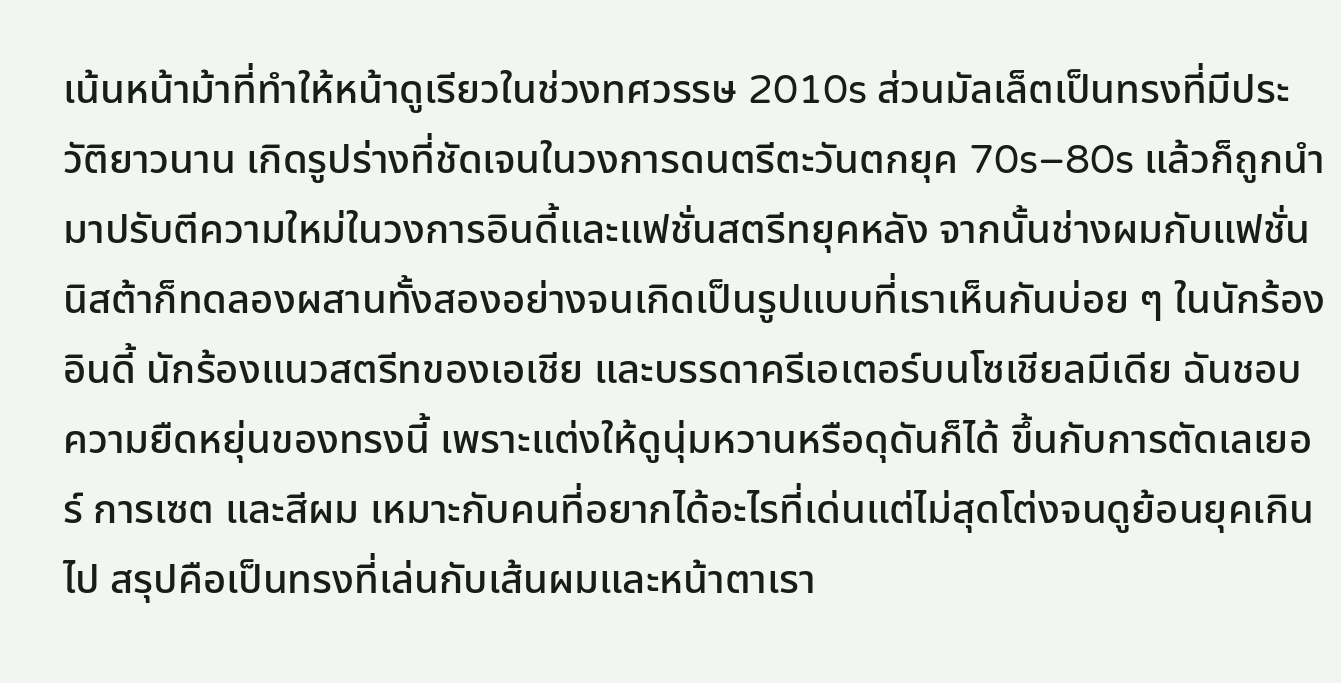เน้นหน้าม้าที่ทำให้หน้าดูเรียวในช่วงทศวรรษ 2010s ส่วนมัลเล็ตเป็นทรงที่มีประวัติยาวนาน เกิดรูปร่างที่ชัดเจนในวงการดนตรีตะวันตกยุค 70s–80s แล้วก็ถูกนำมาปรับตีความใหม่ในวงการอินดี้และแฟชั่นสตรีทยุคหลัง จากนั้นช่างผมกับแฟชั่นนิสต้าก็ทดลองผสานทั้งสองอย่างจนเกิดเป็นรูปแบบที่เราเห็นกันบ่อย ๆ ในนักร้องอินดี้ นักร้องแนวสตรีทของเอเชีย และบรรดาครีเอเตอร์บนโซเชียลมีเดีย ฉันชอบความยืดหยุ่นของทรงนี้ เพราะแต่งให้ดูนุ่มหวานหรือดุดันก็ได้ ขึ้นกับการตัดเลเยอร์ การเซต และสีผม เหมาะกับคนที่อยากได้อะไรที่เด่นแต่ไม่สุดโต่งจนดูย้อนยุคเกินไป สรุปคือเป็นทรงที่เล่นกับเส้นผมและหน้าตาเรา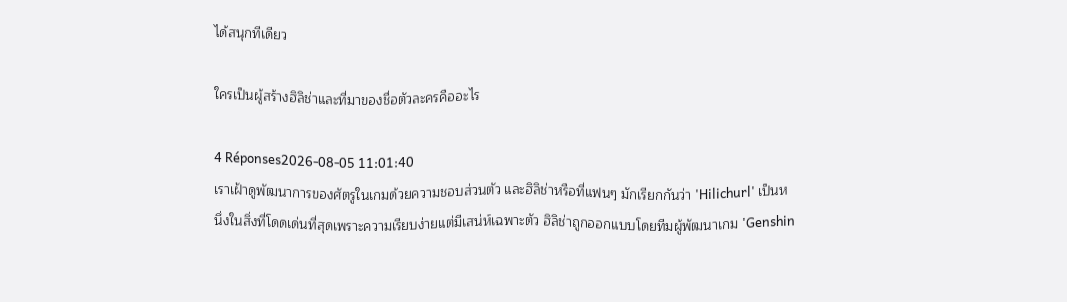ได้สนุกทีเดียว

ใครเป็นผู้สร้างฮิลิช่าและที่มาของชื่อตัวละครคืออะไร

4 Réponses2026-08-05 11:01:40
เราเฝ้าดูพัฒนาการของศัตรูในเกมด้วยความชอบส่วนตัว และฮิลิช่าหรือที่แฟนๆ มักเรียกกันว่า 'Hilichurl' เป็นหนึ่งในสิ่งที่โดดเด่นที่สุดเพราะความเรียบง่ายแต่มีเสน่ห์เฉพาะตัว ฮิลิช่าถูกออกแบบโดยทีมผู้พัฒนาเกม 'Genshin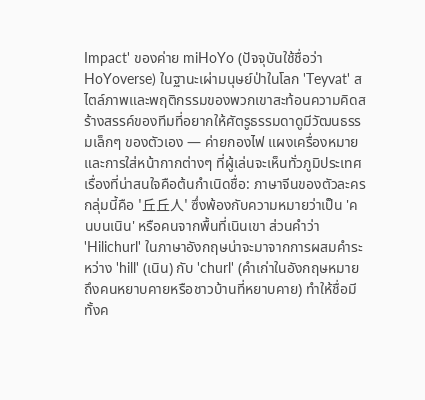Impact' ของค่าย miHoYo (ปัจจุบันใช้ชื่อว่า HoYoverse) ในฐานะเผ่ามนุษย์ป่าในโลก 'Teyvat' สไตล์ภาพและพฤติกรรมของพวกเขาสะท้อนความคิดสร้างสรรค์ของทีมที่อยากให้ศัตรูธรรมดาดูมีวัฒนธรรมเล็กๆ ของตัวเอง — ค่ายกองไฟ แผงเครื่องหมาย และการใส่หน้ากากต่างๆ ที่ผู้เล่นจะเห็นทั่วภูมิประเทศ เรื่องที่น่าสนใจคือต้นกำเนิดชื่อ: ภาษาจีนของตัวละครกลุ่มนี้คือ '丘丘人' ซึ่งพ้องกับความหมายว่าเป็น 'คนบนเนิน' หรือคนจากพื้นที่เนินเขา ส่วนคำว่า 'Hilichurl' ในภาษาอังกฤษน่าจะมาจากการผสมคำระหว่าง 'hill' (เนิน) กับ 'churl' (คำเก่าในอังกฤษหมายถึงคนหยาบคายหรือชาวบ้านที่หยาบคาย) ทำให้ชื่อมีทั้งค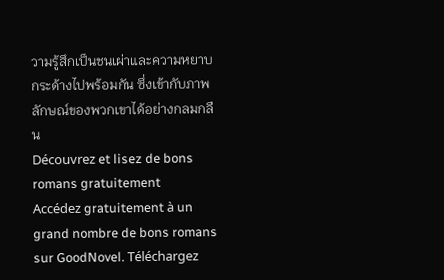วามรู้สึกเป็นชนเผ่าและความหยาบกระด้างไปพร้อมกัน ซึ่งเข้ากับภาพลักษณ์ของพวกเขาได้อย่างกลมกลืน
Découvrez et lisez de bons romans gratuitement
Accédez gratuitement à un grand nombre de bons romans sur GoodNovel. Téléchargez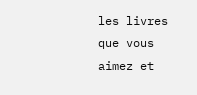les livres que vous aimez et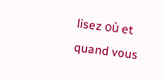lisez où et quand vous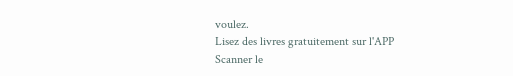voulez.
Lisez des livres gratuitement sur l'APP
Scanner le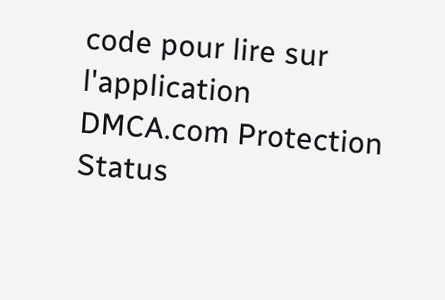code pour lire sur l'application
DMCA.com Protection Status